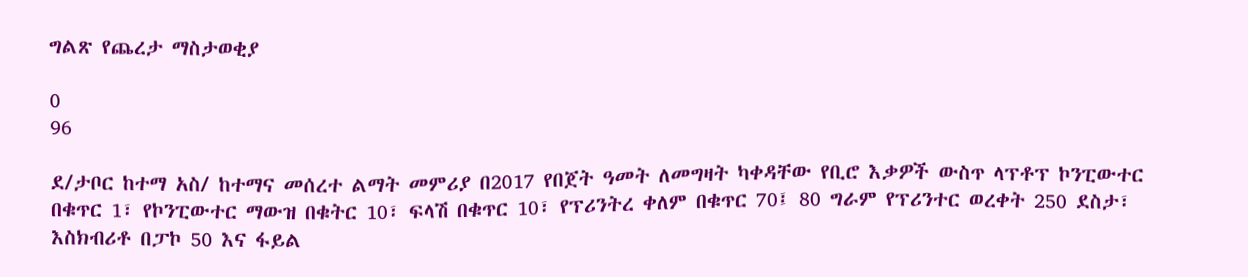ግልጽ የጨረታ ማስታወቂያ

0
96

ደ/ታቦር ከተማ አስ/ ከተማና መሰረተ ልማት መምሪያ በ2017 የበጀት ዓመት ለመግዛት ካቀዳቸው የቢሮ እቃዎች ውስጥ ላፕቶፕ ኮንፒውተር በቁጥር 1፣ የኮንፒውተር ማውዝ በቁትር 10፣ ፍላሽ በቁጥር 10፣ የፕሪንትረ ቀለም በቁጥር 70፤ 80 ግራም የፕሪንተር ወረቀት 250 ደስታ፣ እስክብሪቶ በፓኮ 50 እና ፋይል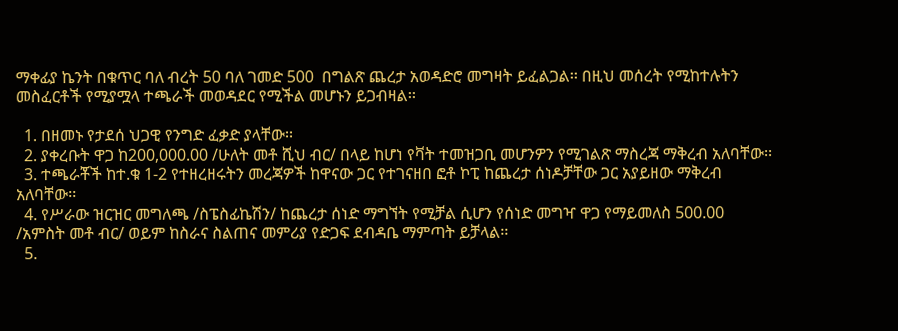ማቀፊያ ኬንት በቁጥር ባለ ብረት 50 ባለ ገመድ 500  በግልጽ ጨረታ አወዳድሮ መግዛት ይፈልጋል፡፡ በዚህ መሰረት የሚከተሉትን መስፈርቶች የሚያሟላ ተጫራች መወዳደር የሚችል መሆኑን ይጋብዛል፡፡

  1. በዘመኑ የታደሰ ህጋዊ የንግድ ፈቃድ ያላቸው፡፡
  2. ያቀረቡት ዋጋ ከ200,000.00 /ሁለት መቶ ሺህ ብር/ በላይ ከሆነ የቫት ተመዝጋቢ መሆንዎን የሚገልጽ ማስረጃ ማቅረብ አለባቸው፡፡
  3. ተጫራቾች ከተ.ቁ 1-2 የተዘረዘሩትን መረጃዎች ከዋናው ጋር የተገናዘበ ፎቶ ኮፒ ከጨረታ ሰነዶቻቸው ጋር አያይዘው ማቅረብ አለባቸው፡፡
  4. የሥራው ዝርዝር መግለጫ /ስፔስፊኬሽን/ ከጨረታ ሰነድ ማግኘት የሚቻል ሲሆን የሰነድ መግዣ ዋጋ የማይመለስ 500.00 /አምስት መቶ ብር/ ወይም ከስራና ስልጠና መምሪያ የድጋፍ ደብዳቤ ማምጣት ይቻላል፡፡
  5.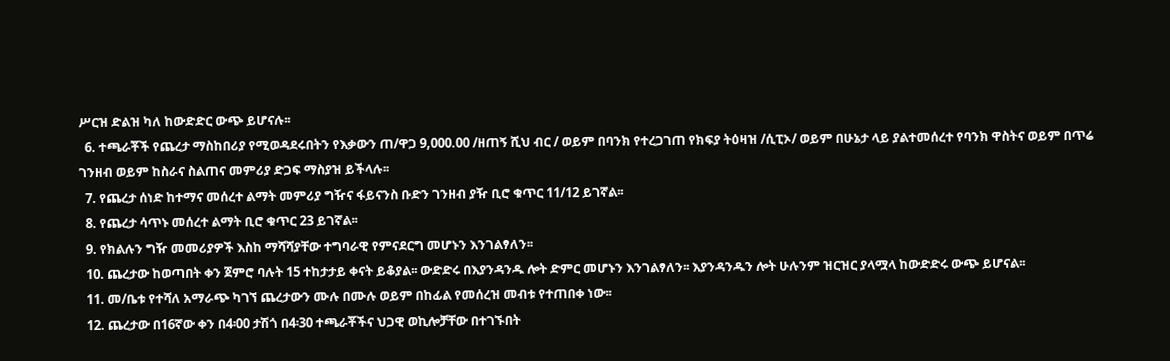ሥርዝ ድልዝ ካለ ከውድድር ውጭ ይሆናሉ፡፡
  6. ተጫራቾች የጨረታ ማስከበሪያ የሚወዳደሩበትን የእቃውን ጠ/ዋጋ 9,000.00 /ዘጠኝ ሺህ ብር / ወይም በባንክ የተረጋገጠ የክፍያ ትዕዛዝ /ሲፒኦ/ ወይም በሁኔታ ላይ ያልተመሰረተ የባንክ ዋስትና ወይም በጥሬ ገንዘብ ወይም ከስራና ስልጠና መምሪያ ድጋፍ ማስያዝ ይችላሉ፡፡
  7. የጨረታ ሰነድ ከተማና መሰረተ ልማት መምሪያ ግዥና ፋይናንስ ቡድን ገንዘብ ያዥ ቢሮ ቁጥር 11/12 ይገኛል፡፡
  8. የጨረታ ሳጥኑ መሰረተ ልማት ቢሮ ቁጥር 23 ይገኛል፡፡
  9. የክልሉን ግዥ መመሪያዎች እስከ ማሻሻያቸው ተግባራዊ የምናደርግ መሆኑን እንገልፃለን፡፡
  10. ጨረታው ከወጣበት ቀን ጀምሮ ባሉት 15 ተከታታይ ቀናት ይቆያል፡፡ ውድድሩ በእያንዳንዱ ሎት ድምር መሆኑን እንገልፃለን፡፡ እያንዳንዱን ሎት ሁሉንም ዝርዝር ያላሟላ ከውድድሩ ውጭ ይሆናል፡፡
  11. መ/ቤቱ የተሻለ አማራጭ ካገኘ ጨረታውን ሙሉ በሙሉ ወይም በከፊል የመሰረዝ መብቱ የተጠበቀ ነው፡፡
  12. ጨረታው በ16ኛው ቀን በ4፡00 ታሽጎ በ4፡30 ተጫራቾችና ህጋዊ ወኪሎቻቸው በተገኙበት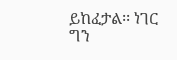ይከፈታል፡፡ ነገር ግን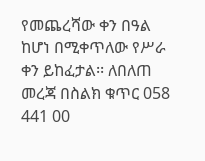የመጨረሻው ቀን በዓል ከሆነ በሚቀጥለው የሥራ ቀን ይከፈታል፡፡ ለበለጠ መረጃ በስልክ ቁጥር 058 441 00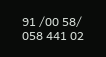91 /00 58/ 058 441 02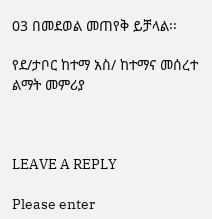03 በመደወል መጠየቅ ይቻላል፡፡

የደ/ታቦር ከተማ አስ/ ከተማና መሰረተ ልማት መምሪያ



LEAVE A REPLY

Please enter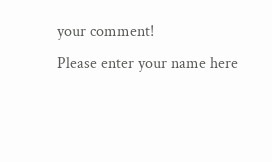your comment!
Please enter your name here